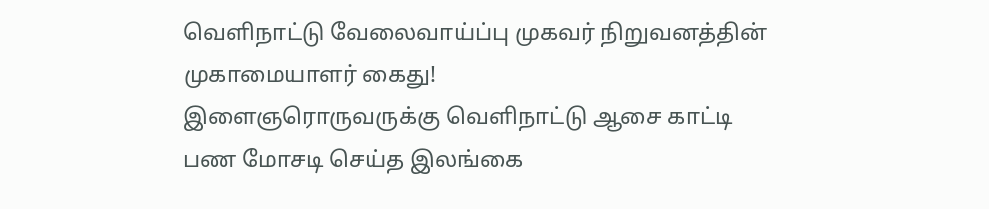வெளிநாட்டு வேலைவாய்ப்பு முகவர் நிறுவனத்தின் முகாமையாளர் கைது!
இளைஞரொருவருக்கு வௌிநாட்டு ஆசை காட்டி பண மோசடி செய்த இலங்கை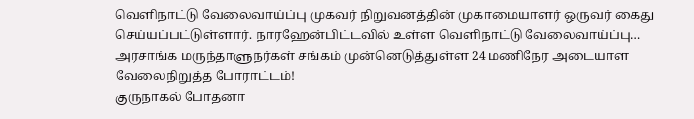வெளிநாட்டு வேலைவாய்ப்பு முகவர் நிறுவனத்தின் முகாமையாளர் ஒருவர் கைது செய்யப்பட்டுள்ளார். நாரஹேன்பிட்டவில் உள்ள வெளிநாட்டு வேலைவாய்ப்பு…
அரசாங்க மருந்தாளுநர்கள் சங்கம் முன்னெடுத்துள்ள 24 மணிநேர அடையாள வேலைநிறுத்த போராட்டம்!
குருநாகல் போதனா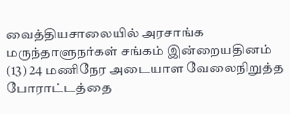வைத்தியசாலையில் அரசாங்க மருந்தாளுநர்கள் சங்கம் இன்றையதினம் (13) 24 மணிநேர அடையாள வேலைநிறுத்த போராட்டத்தை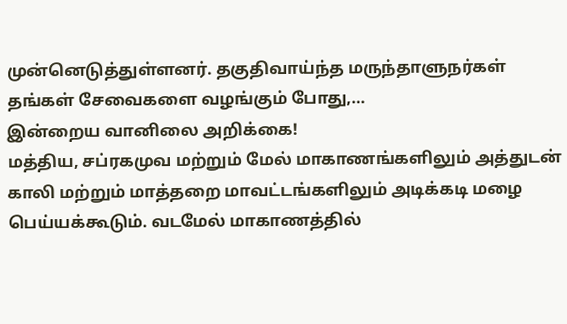முன்னெடுத்துள்ளனர். தகுதிவாய்ந்த மருந்தாளுநர்கள் தங்கள் சேவைகளை வழங்கும் போது,…
இன்றைய வானிலை அறிக்கை!
மத்திய, சப்ரகமுவ மற்றும் மேல் மாகாணங்களிலும் அத்துடன் காலி மற்றும் மாத்தறை மாவட்டங்களிலும் அடிக்கடி மழை பெய்யக்கூடும். வடமேல் மாகாணத்தில்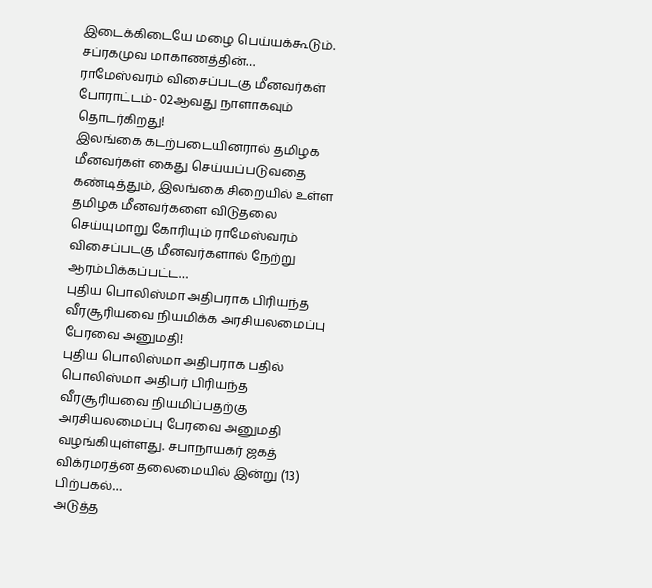இடைக்கிடையே மழை பெய்யக்கூடும். சப்ரகமுவ மாகாணத்தின்…
ராமேஸ்வரம் விசைப்படகு மீனவர்கள் போராட்டம்- 02ஆவது நாளாகவும் தொடர்கிறது!
இலங்கை கடற்படையினரால் தமிழக மீனவர்கள் கைது செய்யப்படுவதை கண்டித்தும், இலங்கை சிறையில் உள்ள தமிழக மீனவர்களை விடுதலை செய்யுமாறு கோரியும் ராமேஸ்வரம் விசைப்படகு மீனவர்களால் நேற்று ஆரம்பிக்கப்பட்ட…
புதிய பொலிஸ்மா அதிபராக பிரியந்த வீரசூரியவை நியமிக்க அரசியலமைப்பு பேரவை அனுமதி!
புதிய பொலிஸ்மா அதிபராக பதில் பொலிஸ்மா அதிபர் பிரியந்த வீரசூரியவை நியமிப்பதற்கு அரசியலமைப்பு பேரவை அனுமதி வழங்கியுள்ளது. சபாநாயகர் ஜகத் விக்ரமரத்ன தலைமையில் இன்று (13) பிற்பகல்…
அடுத்த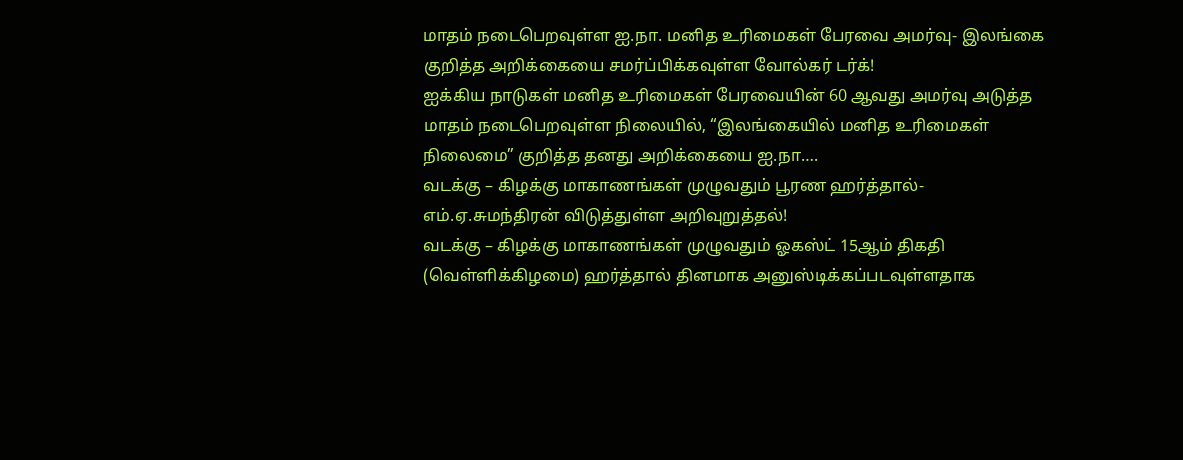மாதம் நடைபெறவுள்ள ஐ.நா. மனித உரிமைகள் பேரவை அமர்வு- இலங்கை குறித்த அறிக்கையை சமர்ப்பிக்கவுள்ள வோல்கர் டர்க்!
ஐக்கிய நாடுகள் மனித உரிமைகள் பேரவையின் 60 ஆவது அமர்வு அடுத்த மாதம் நடைபெறவுள்ள நிலையில், “இலங்கையில் மனித உரிமைகள் நிலைமை” குறித்த தனது அறிக்கையை ஐ.நா….
வடக்கு – கிழக்கு மாகாணங்கள் முழுவதும் பூரண ஹர்த்தால்- எம்.ஏ.சுமந்திரன் விடுத்துள்ள அறிவுறுத்தல்!
வடக்கு – கிழக்கு மாகாணங்கள் முழுவதும் ஓகஸ்ட் 15ஆம் திகதி (வெள்ளிக்கிழமை) ஹர்த்தால் தினமாக அனுஸ்டிக்கப்படவுள்ளதாக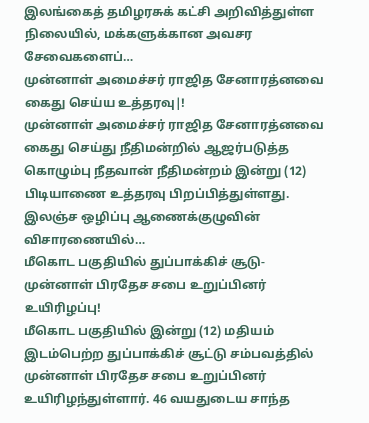இலங்கைத் தமிழரசுக் கட்சி அறிவித்துள்ள நிலையில், மக்களுக்கான அவசர சேவைகளைப்…
முன்னாள் அமைச்சர் ராஜித சேனாரத்னவை கைது செய்ய உத்தரவு|!
முன்னாள் அமைச்சர் ராஜித சேனாரத்னவை கைது செய்து நீதிமன்றில் ஆஜர்படுத்த கொழும்பு நீதவான் நீதிமன்றம் இன்று (12) பிடியாணை உத்தரவு பிறப்பித்துள்ளது. இலஞ்ச ஒழிப்பு ஆணைக்குழுவின் விசாரணையில்…
மீகொட பகுதியில் துப்பாக்கிச் சூடு- முன்னாள் பிரதேச சபை உறுப்பினர் உயிரிழப்பு!
மீகொட பகுதியில் இன்று (12) மதியம் இடம்பெற்ற துப்பாக்கிச் சூட்டு சம்பவத்தில் முன்னாள் பிரதேச சபை உறுப்பினர் உயிரிழந்துள்ளார். 46 வயதுடைய சாந்த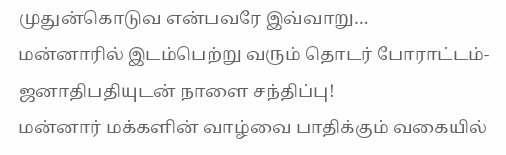முதுன்கொடுவ என்பவரே இவ்வாறு…
மன்னாரில் இடம்பெற்று வரும் தொடர் போராட்டம்- ஜனாதிபதியுடன் நாளை சந்திப்பு!
மன்னார் மக்களின் வாழ்வை பாதிக்கும் வகையில்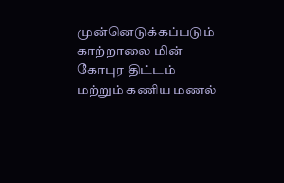முன்னெடுக்கப்படும் காற்றாலை மின் கோபுர திட்டம் மற்றும் கணிய மணல்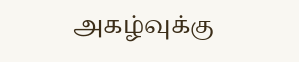அகழ்வுக்கு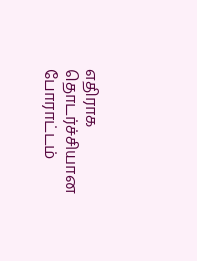எதிராக தொடர்ச்சியான போராட்டம்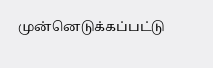முன்னெடுக்கப்பட்டு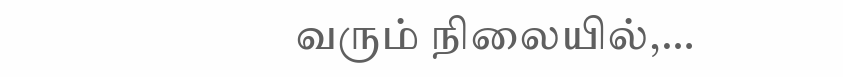வரும் நிலையில்,…